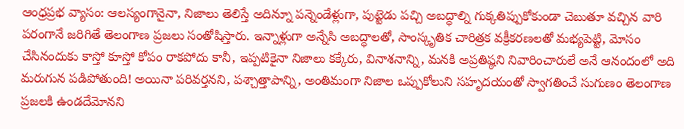ఆంధ్రప్రభ వ్యాసం: ఆలస్యంగానైనా, నిజాలు తెలిస్తే అదిన్నూ పన్నెండేళ్లుగా, పుట్టెడు పచ్చి అబద్ధాల్ని గుక్కతిప్పుకోకుండా చెబుతూ వచ్చిన వారి పరంగానే జరిగితే తెలంగాణ ప్రజలు సంతోషిస్తారు. ఇన్నాళ్లుగా అన్నేసి అబద్ధాలతో, సాంస్కృతిక చారిత్రక వక్రీకరణలతో మభ్యపెట్టి, మోసం చేసినందుకు కాస్తో కూస్తో కోపం రాకపోదు కానీ, ఇప్పటికైనా నిజాలు కక్కేరు, వినాశనాన్ని, మనకి అప్రతిష్ఠని నివారించారులే అనే ఆనందంలో అది మరుగున పడిపోతుంది! అయినా పరివర్తనని, పశ్చాత్తాపాన్ని, అంతిమంగా నిజాల ఒప్పుకోలుని సహృదయంతో స్వాగతించే సుగుణం తెలంగాణ ప్రజలకి ఉండదేమోనని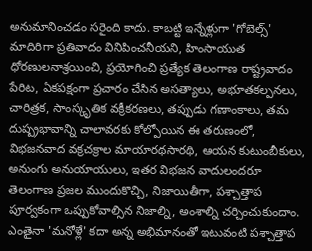అనుమానించడం సరైంది కాదు. కాబట్టి ఇన్నేళ్లుగా 'గోబెల్స్' మాదిరిగా ప్రతివాదం వినిపించనీయని, హింసాయుత ధోరణులనాశ్రయించి, ప్రయోగించి ప్రత్యేక తెలంగాణ రాష్ట్రవాదం పేరిట, ఏకపక్షంగా ప్రచారం చేసిన అసత్యాలు, అభూతకల్పనలు, చారిత్రక, సాంస్కృతిక వక్రీకరణలు, తప్పుడు గణాంకాలు, తమ దుష్ప్రభావాన్ని చాలావరకు కోల్పోయిన ఈ తరుణంలో, విభజనవాద వక్రచక్రాల మాయారథసారథి, ఆయన కుటుంబీకులు, అనుంగు అనుయాయులు, ఇతర విభజన వాదులందరూ తెలంగాణ ప్రజల ముందుకొచ్చి, నిజాయితీగా, పశ్చాత్తాప పూర్వకంగా ఒప్పుకోవాల్సిన నిజాల్ని, అంశాల్ని చర్చించుకుందాం. ఎంతైనా 'మనోళ్లే' కదా అన్న అభిమానంతో ఇటువంటి పశ్చాత్తాప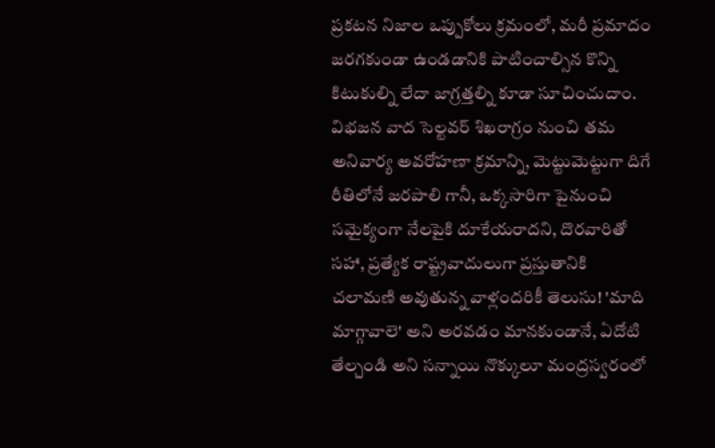ప్రకటన నిజాల ఒప్పుకోలు క్రమంలో, మరీ ప్రమాదం జరగకుండా ఉండడానికి పాటించాల్సిన కొన్ని కిటుకుల్ని లేదా జాగ్రత్తల్ని కూడా సూచించుదాం. విభజన వాద సెల్టవర్ శిఖరాగ్రం నుంచి తమ అనివార్య అవరోహణా క్రమాన్ని, మెట్టుమెట్టుగా దిగే రీతిలోనే జరపాలి గానీ, ఒక్కసారిగా పైనుంచి సమైక్యంగా నేలపైకి దూకేయరాదని, దొరవారితో సహా, ప్రత్యేక రాష్ట్రవాదులుగా ప్రస్తుతానికి చలామణి అవుతున్న వాళ్లందరికీ తెలుసు! 'మాది మాగ్గావాలె' అని అరవడం మానకుండానే, ఏదోటి తేల్చండి అని సన్నాయి నొక్కులూ మంద్రస్వరంలో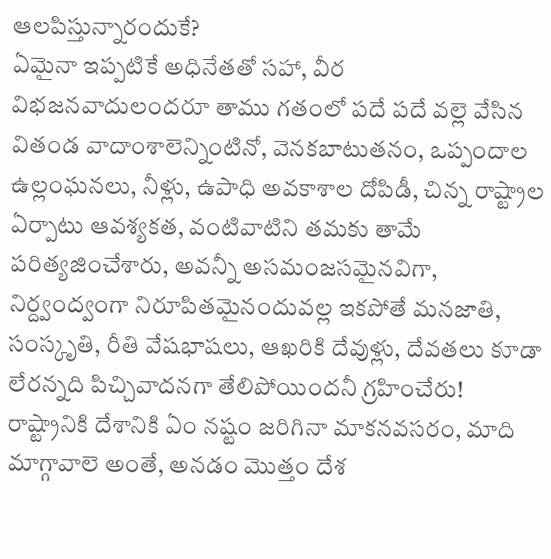ఆలపిస్తున్నారందుకే?
ఏమైనా ఇప్పటికే అధినేతతో సహా, వీర విభజనవాదులందరూ తాము గతంలో పదే పదే వల్లె వేసిన వితండ వాదాంశాలెన్నింటినో, వెనకబాటుతనం, ఒప్పందాల ఉల్లంఘనలు, నీళ్లు, ఉపాధి అవకాశాల దోపిడీ, చిన్న రాష్ట్రాల ఏర్పాటు ఆవశ్యకత, వంటివాటిని తమకు తామే పరిత్యజించేశారు, అవన్నీ అసమంజసమైనవిగా, నిర్ద్వంద్వంగా నిరూపితమైనందువల్ల ఇకపోతే మనజాతి, సంస్కృతి, రీతి వేషభాషలు, ఆఖరికి దేవుళ్లు, దేవతలు కూడా లేరన్నది పిచ్చివాదనగా తేలిపోయిందనీ గ్రహించేరు! రాష్ట్రానికి దేశానికి ఏం నష్టం జరిగినా మాకనవసరం, మాది మాగ్గావాలె అంతే, అనడం మొత్తం దేశ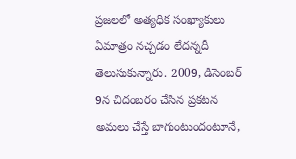ప్రజలలో అత్యధిక సంఖ్యాకులు ఏమాత్రం నచ్చడం లేదన్నదీ తెలుసుకున్నారు. 2009, డిసెంబర్ 9న చిదంబరం చేసిన ప్రకటన అమలు చేస్తే బాగుంటుందంటూనే,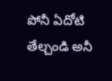పోనీ ఏదోటి తేల్చండి అనీ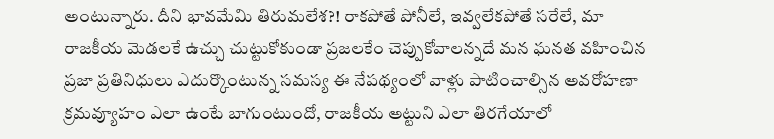అంటున్నారు. దీని భావమేమి తిరుమలేశ?! రాకపోతే పోనీలే, ఇవ్వలేకపోతే సరేలే, మా రాజకీయ మెడలకే ఉచ్చు చుట్టుకోకుండా ప్రజలకేం చెప్పుకోవాలన్నదే మన ఘనత వహించిన ప్రజా ప్రతినిధులు ఎదుర్కొంటున్న సమస్య ఈ నేపథ్యంలో వాళ్లు పాటించాల్సిన అవరోహణా క్రమవ్యూహం ఎలా ఉంటే బాగుంటుందో, రాజకీయ అట్టుని ఎలా తిరగేయాలో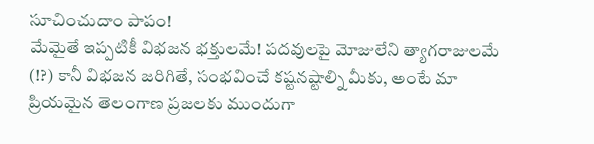సూచించుదాం పాపం!
మేమైతే ఇప్పటికీ విభజన భక్తులమే! పదవులపై మోజులేని త్యాగరాజులమే (!?) కానీ విభజన జరిగితే, సంభవించే కష్టనష్టాల్ని మీకు, అంటే మా ప్రియమైన తెలంగాణ ప్రజలకు ముందుగా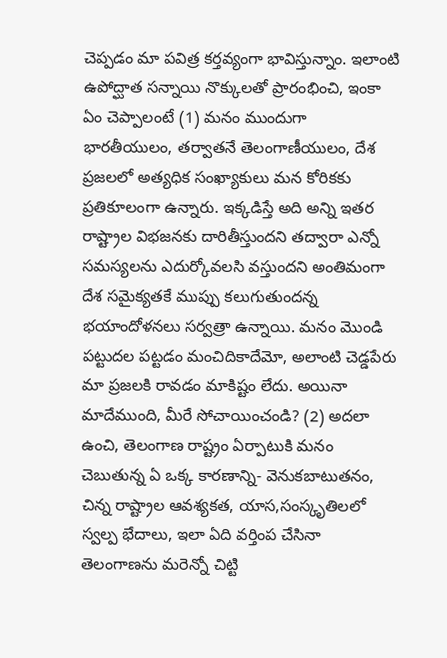చెప్పడం మా పవిత్ర కర్తవ్యంగా భావిస్తున్నాం. ఇలాంటి ఉపోద్ఘాత సన్నాయి నొక్కులతో ప్రారంభించి, ఇంకా ఏం చెప్పాలంటే (1) మనం ముందుగా భారతీయులం, తర్వాతనే తెలంగాణీయులం, దేశ ప్రజలలో అత్యధిక సంఖ్యాకులు మన కోరికకు ప్రతికూలంగా ఉన్నారు. ఇక్కడిస్తే అది అన్ని ఇతర రాష్ట్రాల విభజనకు దారితీస్తుందని తద్వారా ఎన్నో సమస్యలను ఎదుర్కోవలసి వస్తుందని అంతిమంగా దేశ సమైక్యతకే ముప్పు కలుగుతుందన్న భయాందోళనలు సర్వత్రా ఉన్నాయి. మనం మొండి పట్టుదల పట్టడం మంచిదికాదేమో, అలాంటి చెడ్డపేరు మా ప్రజలకి రావడం మాకిష్టం లేదు. అయినా మాదేముంది, మీరే సోచాయించండి? (2) అదలా ఉంచి, తెలంగాణ రాష్ట్రం ఏర్పాటుకి మనం చెబుతున్న ఏ ఒక్క కారణాన్ని- వెనుకబాటుతనం, చిన్న రాష్ట్రాల ఆవశ్యకత, యాస,సంస్కృతిలలో స్వల్ప భేదాలు, ఇలా ఏది వర్తింప చేసినా తెలంగాణను మరెన్నో చిట్టి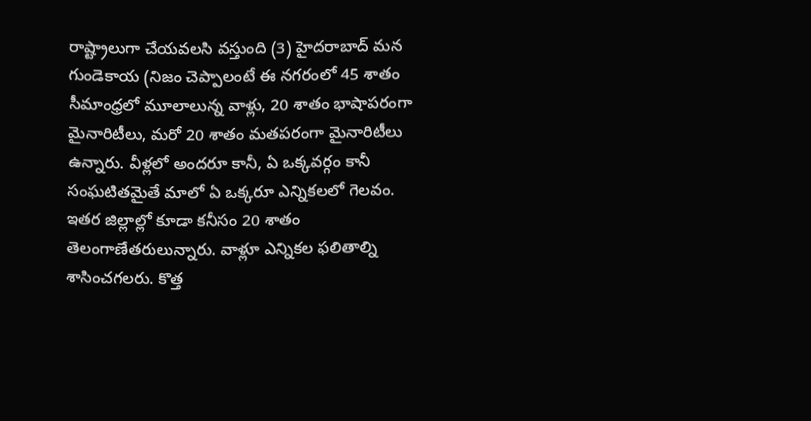రాష్ట్రాలుగా చేయవలసి వస్తుంది (3) హైదరాబాద్ మన గుండెకాయ (నిజం చెప్పాలంటే ఈ నగరంలో 45 శాతం సీమాంధ్రలో మూలాలున్న వాళ్లు, 20 శాతం భాషాపరంగా మైనారిటీలు, మరో 20 శాతం మతపరంగా మైనారిటీలు ఉన్నారు. వీళ్లలో అందరూ కానీ, ఏ ఒక్కవర్గం కానీ సంఘటితమైతే మాలో ఏ ఒక్కరూ ఎన్నికలలో గెలవం. ఇతర జిల్లాల్లో కూడా కనీసం 20 శాతం తెలంగాణేతరులున్నారు. వాళ్లూ ఎన్నికల ఫలితాల్ని శాసించగలరు. కొత్త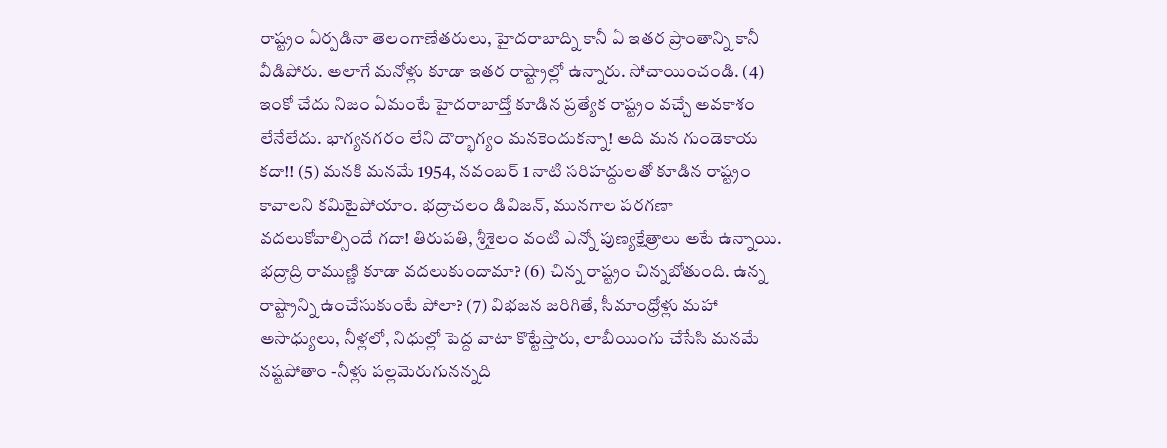రాష్ట్రం ఏర్పడినా తెలంగాణేతరులు, హైదరాబాద్ని కానీ ఏ ఇతర ప్రాంతాన్ని కానీ వీడిపోరు. అలాగే మనోళ్లు కూడా ఇతర రాష్ట్రాల్లో ఉన్నారు. సోచాయించండి. (4) ఇంకో చేదు నిజం ఏమంటే హైదరాబాద్తో కూడిన ప్రత్యేక రాష్ట్రం వచ్చే అవకాశం లేనేలేదు. భాగ్యనగరం లేని దౌర్భాగ్యం మనకెందుకన్నా! అది మన గుండెకాయ కదా!! (5) మనకి మనమే 1954, నవంబర్ 1 నాటి సరిహద్దులతో కూడిన రాష్ట్రం కావాలని కమిటైపోయాం. భద్రాచలం డివిజన్, మునగాల పరగణా వదలుకోవాల్సిందే గదా! తిరుపతి, శ్రీశైలం వంటి ఎన్నో పుణ్యక్షేత్రాలు అటే ఉన్నాయి. భద్రాద్రి రాముణ్ణి కూడా వదలుకుందామా? (6) చిన్న రాష్ట్రం చిన్నబోతుంది. ఉన్న రాష్ట్రాన్ని ఉంచేసుకుంటే పోలా? (7) విభజన జరిగితే, సీమాంధ్రోళ్లు మహా అసాధ్యులు, నీళ్లలో, నిధుల్లో పెద్ద వాటా కొట్టేస్తారు, లాబీయింగు చేసేసి మనమే నష్టపోతాం -నీళ్లు పల్లమెరుగునన్నది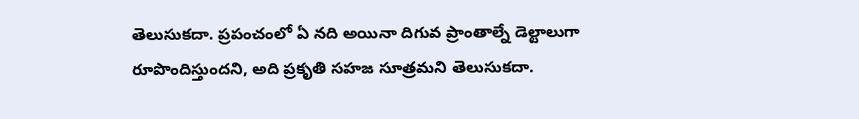తెలుసుకదా. ప్రపంచంలో ఏ నది అయినా దిగువ ప్రాంతాల్నే డెల్టాలుగా రూపొందిస్తుందని, అది ప్రకృతి సహజ సూత్రమని తెలుసుకదా.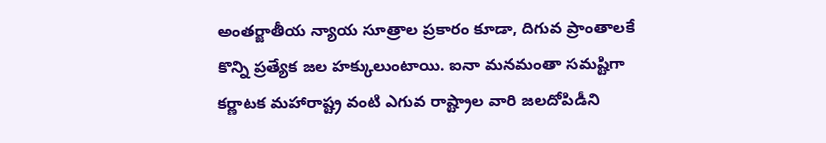అంతర్జాతీయ న్యాయ సూత్రాల ప్రకారం కూడా, దిగువ ప్రాంతాలకే కొన్ని ప్రత్యేక జల హక్కులుంటాయి. ఐనా మనమంతా సమష్టిగా కర్ణాటక మహారాష్ట్ర వంటి ఎగువ రాష్ట్రాల వారి జలదోపిడీని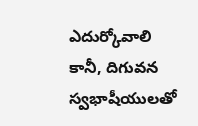ఎదుర్కోవాలి కానీ, దిగువన స్వభాషీయులతో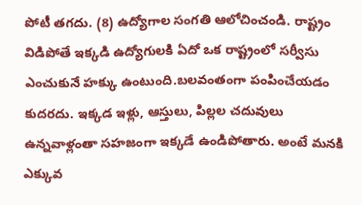పోటీ తగదు. (8) ఉద్యోగాల సంగతి ఆలోచించండి. రాష్ట్రం విడిపోతే ఇక్కడి ఉద్యోగులకి ఏదో ఒక రాష్ట్రంలో సర్వీసు ఎంచుకునే హక్కు ఉంటుంది.బలవంతంగా పంపించేయడం కుదరదు. ఇక్కడ ఇళ్లు, ఆస్తులు, పిల్లల చదువులు ఉన్నవాళ్లంతా సహజంగా ఇక్కడే ఉండిపోతారు. అంటే మనకి ఎక్కువ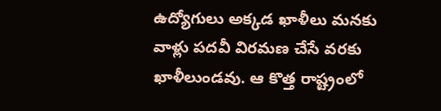ఉద్యోగులు అక్కడ ఖాళీలు మనకు వాళ్లు పదవీ విరమణ చేసే వరకు ఖాళీలుండవు. ఆ కొత్త రాష్ట్రంలో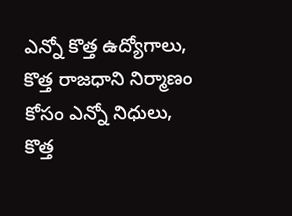ఎన్నో కొత్త ఉద్యోగాలు, కొత్త రాజధాని నిర్మాణం కోసం ఎన్నో నిధులు, కొత్త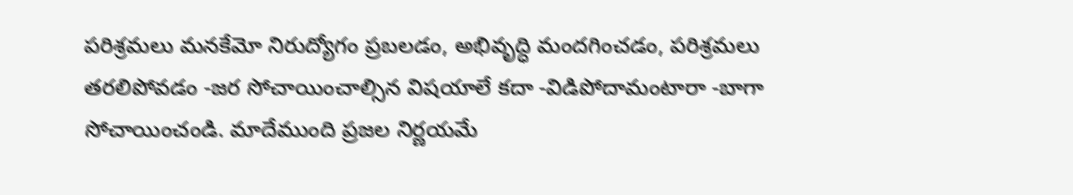పరిశ్రమలు మనకేమో నిరుద్యోగం ప్రబలడం, అభివృద్ధి మందగించడం, పరిశ్రమలు తరలిపోవడం -జర సోచాయించాల్సిన విషయాలే కదా -విడిపోదామంటారా -బాగా సోచాయించండి. మాదేముంది ప్రజల నిర్ణయమే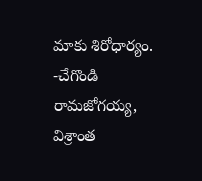మాకు శిరోధార్యం.
-చేగొండి రామజోగయ్య,
విశ్రాంత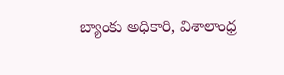బ్యాంకు అధికారి, విశాలాంధ్ర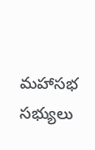మహాసభ సభ్యులు